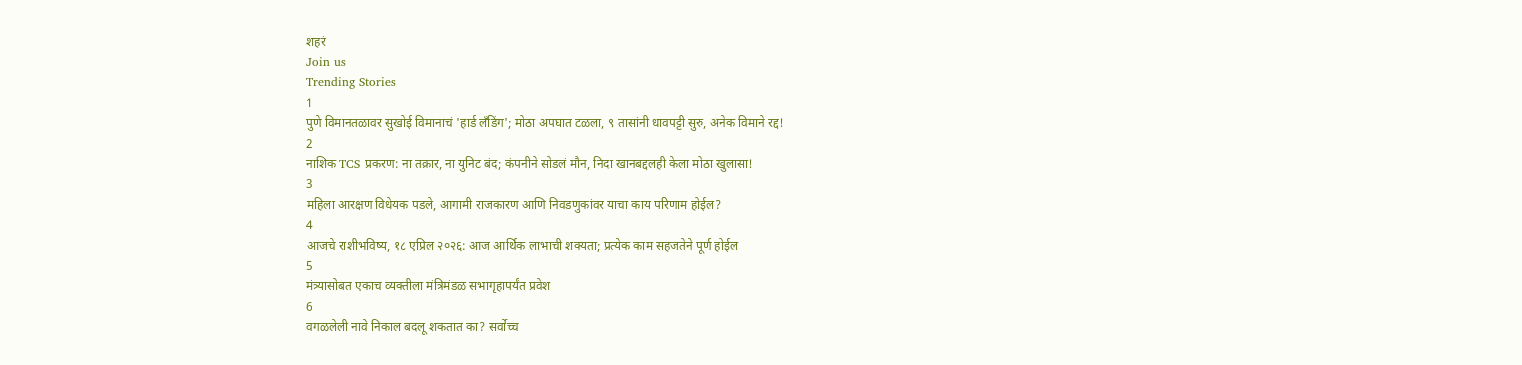शहरं
Join us
Trending Stories
1
पुणे विमानतळावर सुखोई विमानाचं 'हार्ड लँडिंग'; मोठा अपघात टळला, ९ तासांनी धावपट्टी सुरु, अनेक विमाने रद्द!
2
नाशिक TCS प्रकरण: ना तक्रार, ना युनिट बंद; कंपनीने सोडलं मौन, निदा खानबद्दलही केला मोठा खुलासा!
3
महिला आरक्षण विधेयक पडले, आगामी राजकारण आणि निवडणुकांवर याचा काय परिणाम होईल?
4
आजचे राशीभविष्य, १८ एप्रिल २०२६: आज आर्थिक लाभाची शक्यता; प्रत्येक काम सहजतेने पूर्ण होईल
5
मंत्र्यासोबत एकाच व्यक्तीला मंत्रिमंडळ सभागृहापर्यंत प्रवेश
6
वगळलेली नावे निकाल बदलू शकतात का? सर्वोच्च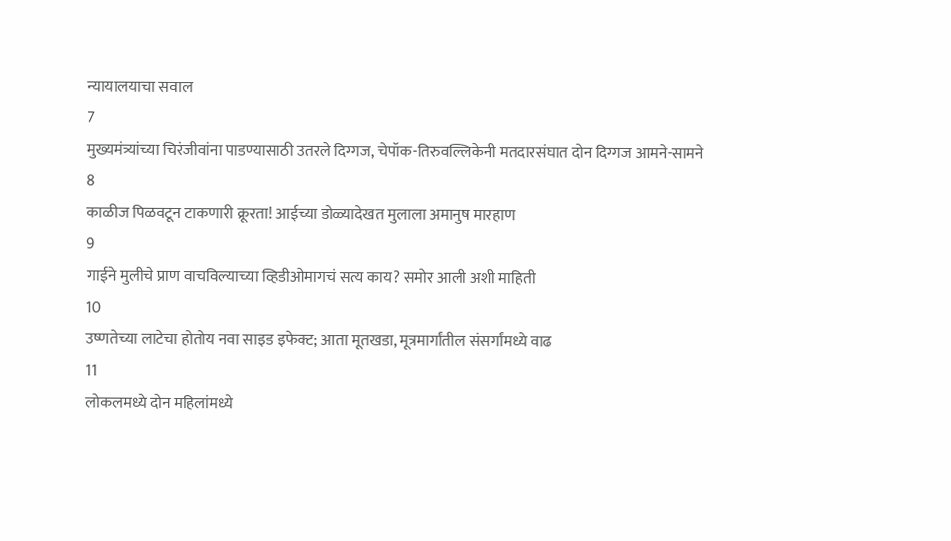न्यायालयाचा सवाल
7
मुख्यमंत्र्यांच्या चिरंजीवांना पाडण्यासाठी उतरले दिग्गज, चेपॉक-तिरुवल्लिकेनी मतदारसंघात दोन दिग्गज आमने-सामने
8
काळीज पिळवटून टाकणारी क्रूरता! आईच्या डोळ्यादेखत मुलाला अमानुष मारहाण
9
गाईने मुलीचे प्राण वाचविल्याच्या व्हिडीओमागचं सत्य काय? समोर आली अशी माहिती
10
उष्णतेच्या लाटेचा होतोय नवा साइड इफेक्ट; आता मूतखडा, मूत्रमार्गांतील संसर्गांमध्ये वाढ
11
लोकलमध्ये दोन महिलांमध्ये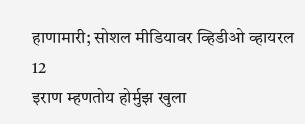हाणामारी; सोशल मीडियावर व्हिडीओ व्हायरल
12
इराण म्हणतोय होर्मुझ खुला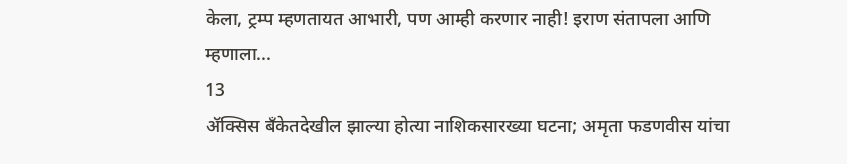केला, ट्रम्प म्हणतायत आभारी, पण आम्ही करणार नाही! इराण संतापला आणि म्हणाला...
13
ॲक्सिस बँकेतदेखील झाल्या होत्या नाशिकसारख्या घटना; अमृता फडणवीस यांचा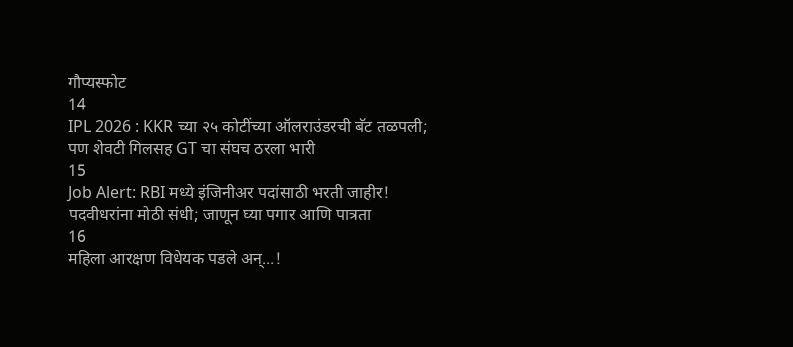गौप्यस्फोट
14
IPL 2026 : KKR च्या २५ कोटींच्या ऑलराउंडरची बॅट तळपली; पण शेवटी गिलसह GT चा संघच ठरला भारी
15
Job Alert: RBI मध्ये इंजिनीअर पदांसाठी भरती जाहीर! पदवीधरांना मोठी संधी; जाणून घ्या पगार आणि पात्रता
16
महिला आरक्षण विधेयक पडले अन्...!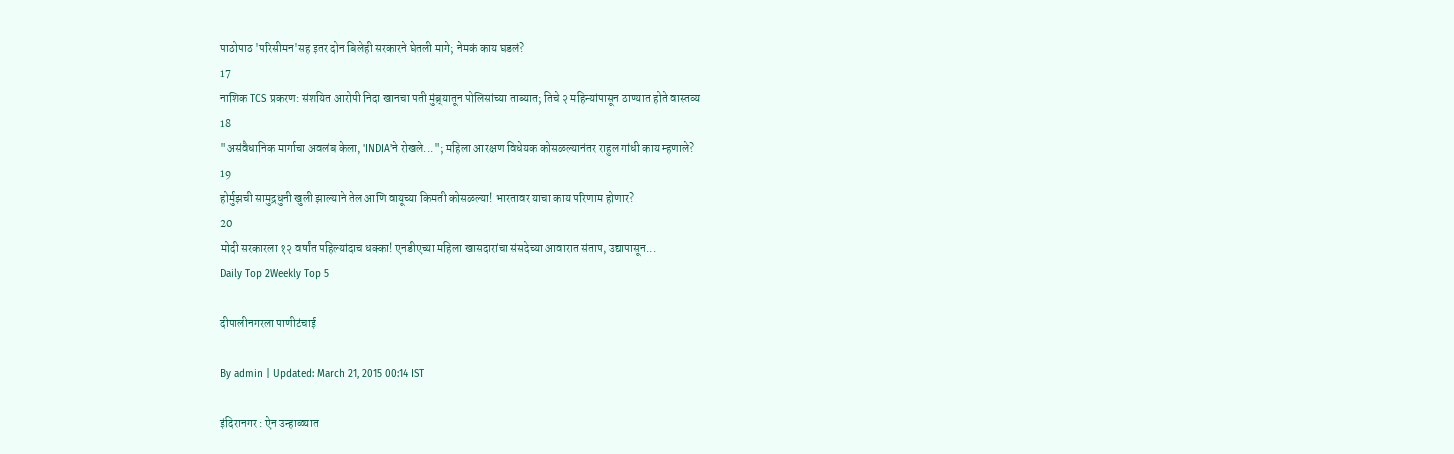पाठोपाठ 'परिसीमन'सह इतर दोन बिलेही सरकारने घेतली मागे; नेमकं काय घडलं?
17
नाशिक TCS प्रकरण: संशयित आरोपी निदा खानचा पती मुंब्र्यातून पोलिसांच्या ताब्यात; तिचे २ महिन्यांपासून ठाण्यात होते वास्तव्य
18
"असंवैधानिक मार्गाचा अवलंब केला, 'INDIA'ने रोखले..."; महिला आरक्षण विधेयक कोसळल्यानंतर राहुल गांधी काय म्हणाले?
19
होर्मुझची सामुद्रधुनी खुली झाल्याने तेल आणि वायूच्या किमती कोसळल्या! भारतावर याचा काय परिणाम होणार?
20
मोदी सरकारला १२ वर्षांत पहिल्यांदाच धक्का! एनडीएच्या महिला खासदारांचा संसदेच्या आवारात संताप, उद्यापासून...
Daily Top 2Weekly Top 5

दीपालीनगरला पाणीटंचाई

By admin | Updated: March 21, 2015 00:14 IST

इंदिरानगर : ऐन उन्हाळ्यात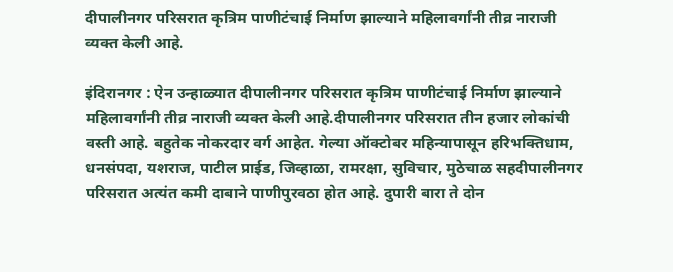दीपालीनगर परिसरात कृत्रिम पाणीटंचाई निर्माण झाल्याने महिलावर्गांनी तीव्र नाराजी व्यक्त केली आहे.

इंदिरानगर : ऐन उन्हाळ्यात दीपालीनगर परिसरात कृत्रिम पाणीटंचाई निर्माण झाल्याने महिलावर्गांनी तीव्र नाराजी व्यक्त केली आहे.दीपालीनगर परिसरात तीन हजार लोकांची वस्ती आहे. बहुतेक नोकरदार वर्ग आहेत. गेल्या ऑक्टोबर महिन्यापासून हरिभक्तिधाम, धनसंपदा, यशराज, पाटील प्राईड, जिव्हाळा, रामरक्षा, सुविचार, मुठेचाळ सहदीपालीनगर परिसरात अत्यंत कमी दाबाने पाणीपुरवठा होत आहे. दुपारी बारा ते दोन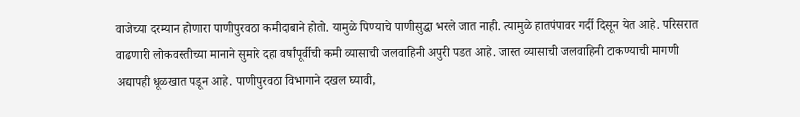वाजेच्या दरम्यान होणारा पाणीपुरवठा कमीदाबाने होतो. यामुळे पिण्याचे पाणीसुद्धा भरले जात नाही. त्यामुळे हातपंपावर गर्दी दिसून येत आहे. परिसरात वाढणारी लोकवस्तीच्या मानाने सुमारे दहा वर्षांपूर्वीची कमी व्यासाची जलवाहिनी अपुरी पडत आहे. जास्त व्यासाची जलवाहिनी टाकण्याची मागणी अद्यापही धूळखात पडून आहे. पाणीपुरवठा विभागाने दखल घ्यावी,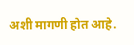अशी मागणी होत आहे.